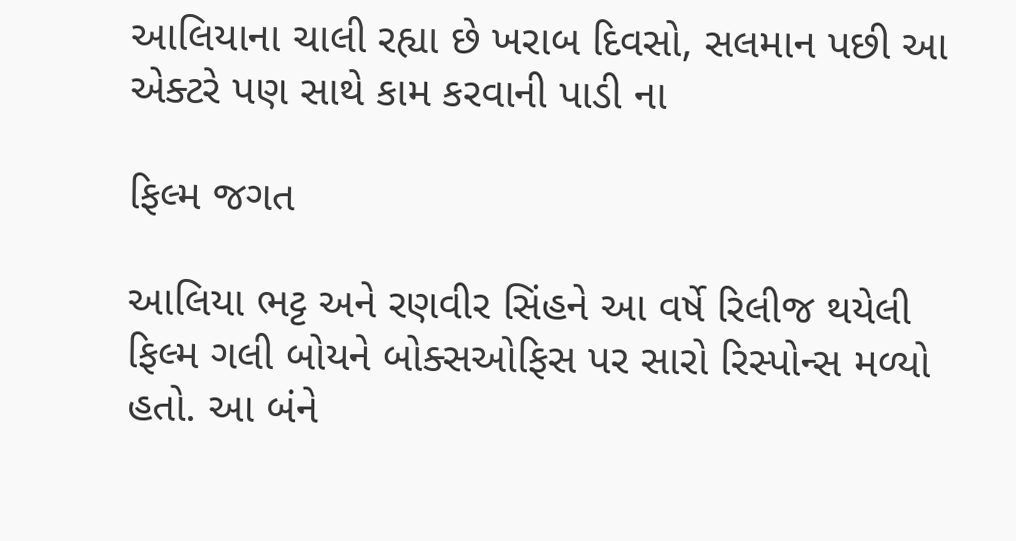આલિયાના ચાલી રહ્યા છે ખરાબ દિવસો, સલમાન પછી આ એક્ટરે પણ સાથે કામ કરવાની પાડી ના

ફિલ્મ જગત

આલિયા ભટ્ટ અને રણવીર સિંહને આ વર્ષે રિલીજ થયેલી ફિલ્મ ગલી બોયને બોક્સઓફિસ પર સારો રિસ્પોન્સ મળ્યો હતો. આ બંને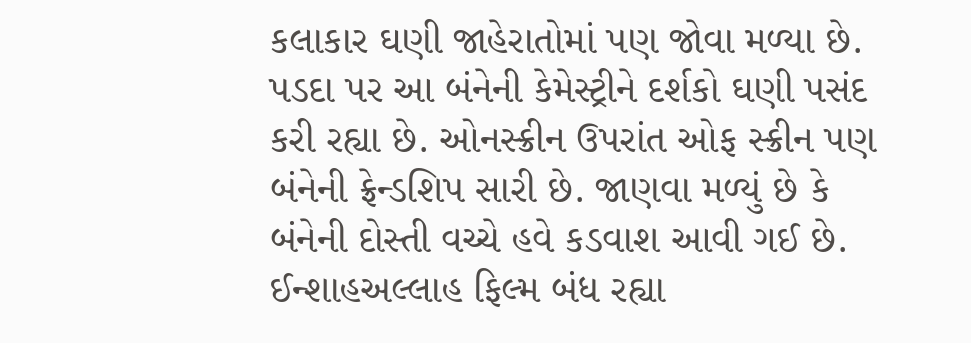કલાકાર ઘણી જાહેરાતોમાં પણ જોવા મળ્યા છે. પડદા પર આ બંનેની કેમેસ્ટ્રીને દર્શકો ઘણી પસંદ કરી રહ્યા છે. ઓનસ્ક્રીન ઉપરાંત ઓફ સ્ક્રીન પણ બંનેની ફ્રેન્ડશિપ સારી છે. જાણવા મળ્યું છે કે બંનેની દોસ્તી વચ્ચે હવે કડવાશ આવી ગઈ છે. ઈન્શાહઅલ્લાહ ફિલ્મ બંધ રહ્યા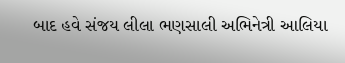બાદ હવે સંજય લીલા ભણસાલી અભિનેત્રી આલિયા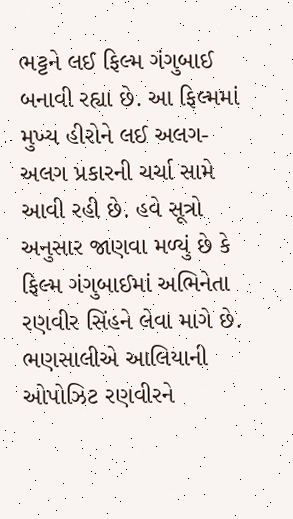ભટ્ટને લઈ ફિલ્મ ગંગુબાઈ બનાવી રહ્યા છે. આ ફિલ્મમાં મુખ્ય હીરોને લઈ અલગ-અલગ પ્રકારની ચર્ચા સામે આવી રહી છે. હવે સૂત્રો અનુસાર જાણવા મળ્યું છે કે ફિલ્મ ગંગુબાઈમાં અભિનેતા રણવીર સિંહને લેવા માગે છે. ભણસાલીએ આલિયાની ઓપોઝિટ રણવીરને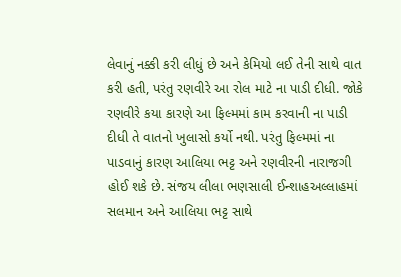લેવાનું નક્કી કરી લીધું છે અને કેમિયો લઈ તેની સાથે વાત કરી હતી, પરંતુ રણવીરે આ રોલ માટે ના પાડી દીધી. જોકે રણવીરે કયા કારણે આ ફિલ્મમાં કામ કરવાની ના પાડી દીધી તે વાતનો ખુલાસો કર્યો નથી. પરંતુ ફિલ્મમાં ના પાડવાનું કારણ આલિયા ભટ્ટ અને રણવીરની નારાજગી હોઈ શકે છે. સંજય લીલા ભણસાલી ઈન્શાહઅલ્લાહમાં સલમાન અને આલિયા ભટ્ટ સાથે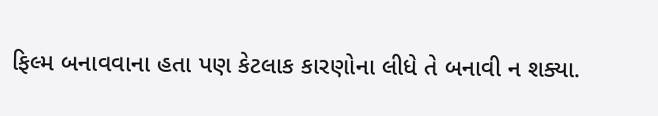ફિલ્મ બનાવવાના હતા પણ કેટલાક કારણોના લીધે તે બનાવી ન શક્યા.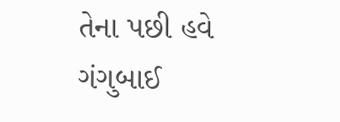તેના પછી હવે ગંગુબાઈ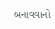બનાવવાનો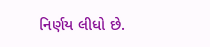નિર્ણય લીધો છે.